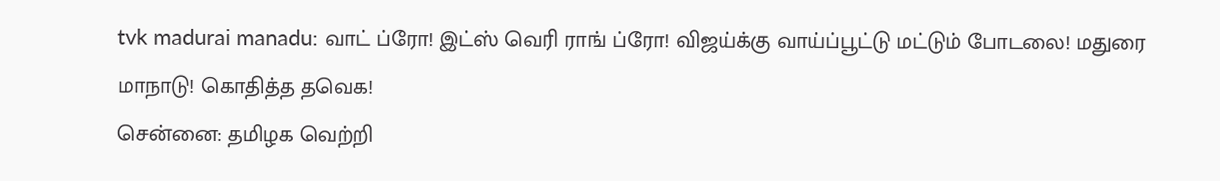tvk madurai manadu: வாட் ப்ரோ! இட்ஸ் வெரி ராங் ப்ரோ! விஜய்க்கு வாய்ப்பூட்டு மட்டும் போடலை! மதுரை மாநாடு! கொதித்த தவெக!
சென்னை: தமிழக வெற்றி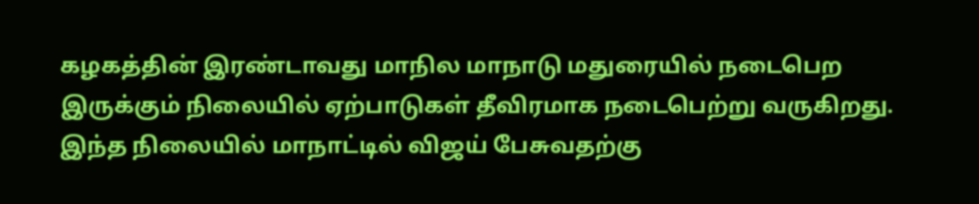கழகத்தின் இரண்டாவது மாநில மாநாடு மதுரையில் நடைபெற இருக்கும் நிலையில் ஏற்பாடுகள் தீவிரமாக நடைபெற்று வருகிறது. இந்த நிலையில் மாநாட்டில் விஜய் பேசுவதற்கு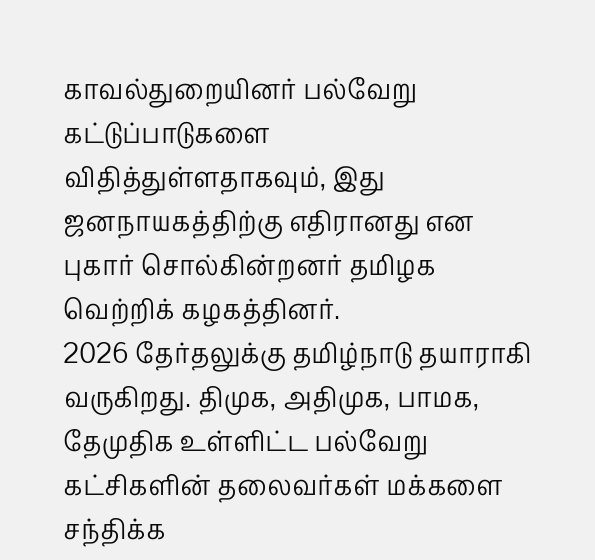காவல்துறையினர் பல்வேறு கட்டுப்பாடுகளை விதித்துள்ளதாகவும், இது ஜனநாயகத்திற்கு எதிரானது என புகார் சொல்கின்றனர் தமிழக வெற்றிக் கழகத்தினர்.
2026 தேர்தலுக்கு தமிழ்நாடு தயாராகி வருகிறது. திமுக, அதிமுக, பாமக, தேமுதிக உள்ளிட்ட பல்வேறு கட்சிகளின் தலைவர்கள் மக்களை சந்திக்க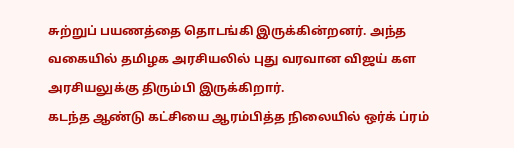சுற்றுப் பயணத்தை தொடங்கி இருக்கின்றனர். அந்த வகையில் தமிழக அரசியலில் புது வரவான விஜய் கள அரசியலுக்கு திரும்பி இருக்கிறார்.
கடந்த ஆண்டு கட்சியை ஆரம்பித்த நிலையில் ஒர்க் ப்ரம்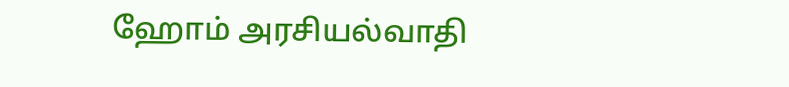ஹோம் அரசியல்வாதி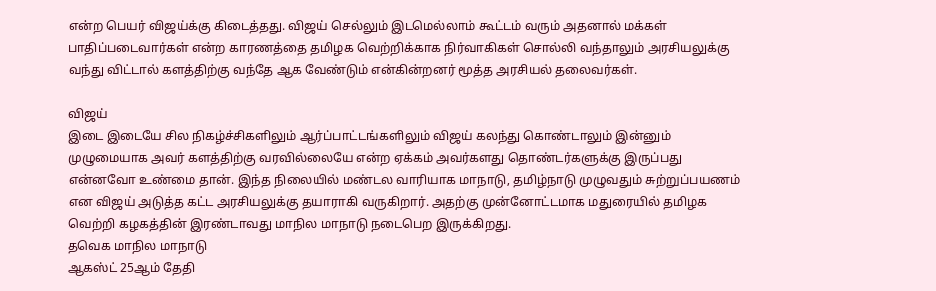என்ற பெயர் விஜய்க்கு கிடைத்தது. விஜய் செல்லும் இடமெல்லாம் கூட்டம் வரும் அதனால் மக்கள் பாதிப்படைவார்கள் என்ற காரணத்தை தமிழக வெற்றிக்காக நிர்வாகிகள் சொல்லி வந்தாலும் அரசியலுக்கு வந்து விட்டால் களத்திற்கு வந்தே ஆக வேண்டும் என்கின்றனர் மூத்த அரசியல் தலைவர்கள்.

விஜய்
இடை இடையே சில நிகழ்ச்சிகளிலும் ஆர்ப்பாட்டங்களிலும் விஜய் கலந்து கொண்டாலும் இன்னும் முழுமையாக அவர் களத்திற்கு வரவில்லையே என்ற ஏக்கம் அவர்களது தொண்டர்களுக்கு இருப்பது என்னவோ உண்மை தான். இந்த நிலையில் மண்டல வாரியாக மாநாடு, தமிழ்நாடு முழுவதும் சுற்றுப்பயணம் என விஜய் அடுத்த கட்ட அரசியலுக்கு தயாராகி வருகிறார். அதற்கு முன்னோட்டமாக மதுரையில் தமிழக வெற்றி கழகத்தின் இரண்டாவது மாநில மாநாடு நடைபெற இருக்கிறது.
தவெக மாநில மாநாடு
ஆகஸ்ட் 25ஆம் தேதி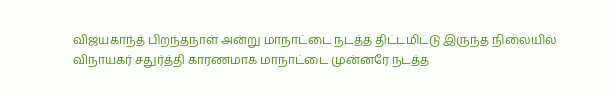விஜயகாந்த் பிறந்தநாள் அன்று மாநாட்டை நடத்த திட்டமிட்டு இருந்த நிலையில் விநாயகர் சதுர்த்தி காரணமாக மாநாட்டை முன்னரே நடத்த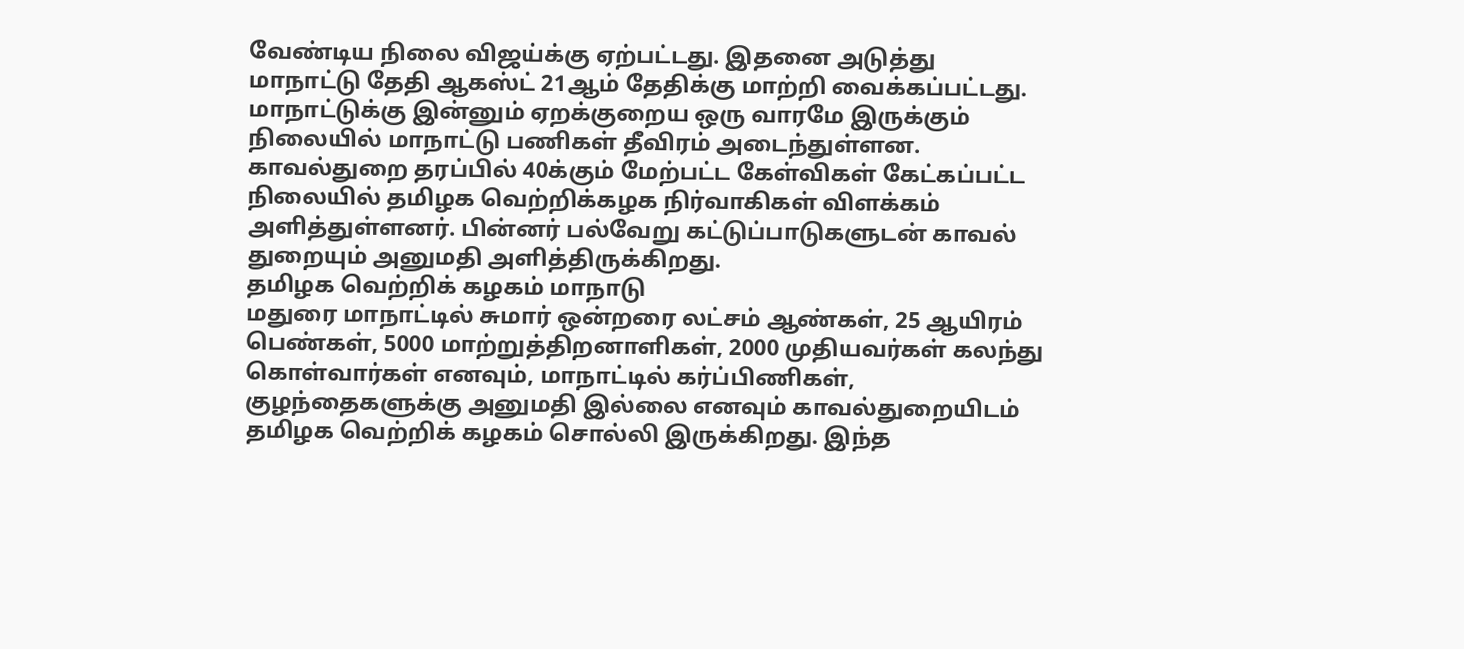வேண்டிய நிலை விஜய்க்கு ஏற்பட்டது. இதனை அடுத்து மாநாட்டு தேதி ஆகஸ்ட் 21ஆம் தேதிக்கு மாற்றி வைக்கப்பட்டது. மாநாட்டுக்கு இன்னும் ஏறக்குறைய ஒரு வாரமே இருக்கும் நிலையில் மாநாட்டு பணிகள் தீவிரம் அடைந்துள்ளன. காவல்துறை தரப்பில் 40க்கும் மேற்பட்ட கேள்விகள் கேட்கப்பட்ட நிலையில் தமிழக வெற்றிக்கழக நிர்வாகிகள் விளக்கம் அளித்துள்ளனர். பின்னர் பல்வேறு கட்டுப்பாடுகளுடன் காவல் துறையும் அனுமதி அளித்திருக்கிறது.
தமிழக வெற்றிக் கழகம் மாநாடு
மதுரை மாநாட்டில் சுமார் ஒன்றரை லட்சம் ஆண்கள், 25 ஆயிரம் பெண்கள், 5000 மாற்றுத்திறனாளிகள், 2000 முதியவர்கள் கலந்து கொள்வார்கள் எனவும், மாநாட்டில் கர்ப்பிணிகள், குழந்தைகளுக்கு அனுமதி இல்லை எனவும் காவல்துறையிடம் தமிழக வெற்றிக் கழகம் சொல்லி இருக்கிறது. இந்த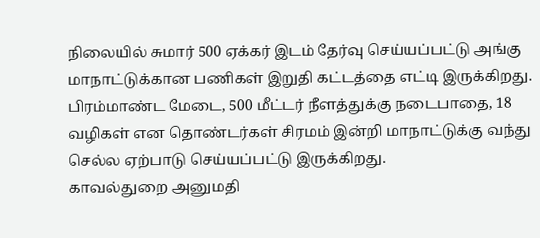நிலையில் சுமார் 500 ஏக்கர் இடம் தேர்வு செய்யப்பட்டு அங்கு மாநாட்டுக்கான பணிகள் இறுதி கட்டத்தை எட்டி இருக்கிறது. பிரம்மாண்ட மேடை, 500 மீட்டர் நீளத்துக்கு நடைபாதை, 18 வழிகள் என தொண்டர்கள் சிரமம் இன்றி மாநாட்டுக்கு வந்து செல்ல ஏற்பாடு செய்யப்பட்டு இருக்கிறது.
காவல்துறை அனுமதி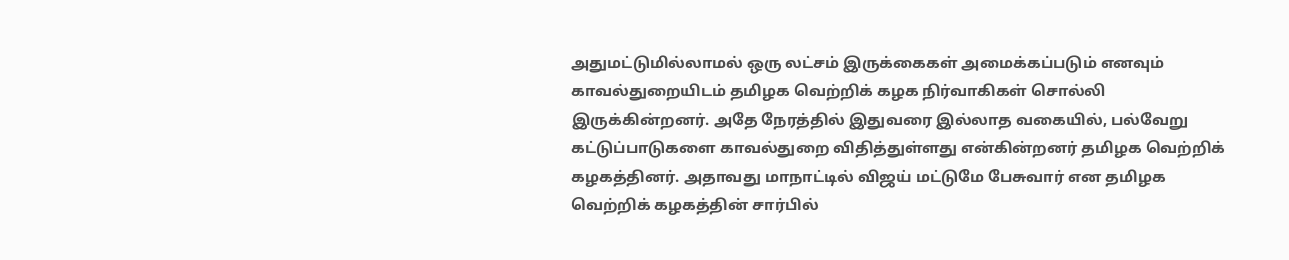அதுமட்டுமில்லாமல் ஒரு லட்சம் இருக்கைகள் அமைக்கப்படும் எனவும் காவல்துறையிடம் தமிழக வெற்றிக் கழக நிர்வாகிகள் சொல்லி இருக்கின்றனர். அதே நேரத்தில் இதுவரை இல்லாத வகையில், பல்வேறு கட்டுப்பாடுகளை காவல்துறை விதித்துள்ளது என்கின்றனர் தமிழக வெற்றிக் கழகத்தினர். அதாவது மாநாட்டில் விஜய் மட்டுமே பேசுவார் என தமிழக வெற்றிக் கழகத்தின் சார்பில்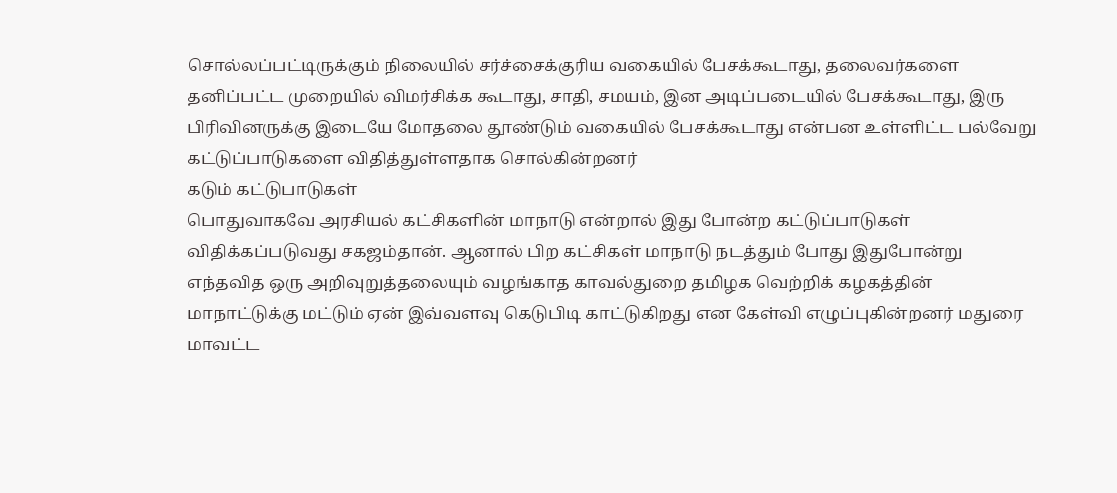சொல்லப்பட்டிருக்கும் நிலையில் சர்ச்சைக்குரிய வகையில் பேசக்கூடாது, தலைவர்களை தனிப்பட்ட முறையில் விமர்சிக்க கூடாது, சாதி, சமயம், இன அடிப்படையில் பேசக்கூடாது, இரு பிரிவினருக்கு இடையே மோதலை தூண்டும் வகையில் பேசக்கூடாது என்பன உள்ளிட்ட பல்வேறு கட்டுப்பாடுகளை விதித்துள்ளதாக சொல்கின்றனர்
கடும் கட்டுபாடுகள்
பொதுவாகவே அரசியல் கட்சிகளின் மாநாடு என்றால் இது போன்ற கட்டுப்பாடுகள் விதிக்கப்படுவது சகஜம்தான். ஆனால் பிற கட்சிகள் மாநாடு நடத்தும் போது இதுபோன்று எந்தவித ஒரு அறிவுறுத்தலையும் வழங்காத காவல்துறை தமிழக வெற்றிக் கழகத்தின் மாநாட்டுக்கு மட்டும் ஏன் இவ்வளவு கெடுபிடி காட்டுகிறது என கேள்வி எழுப்புகின்றனர் மதுரை மாவட்ட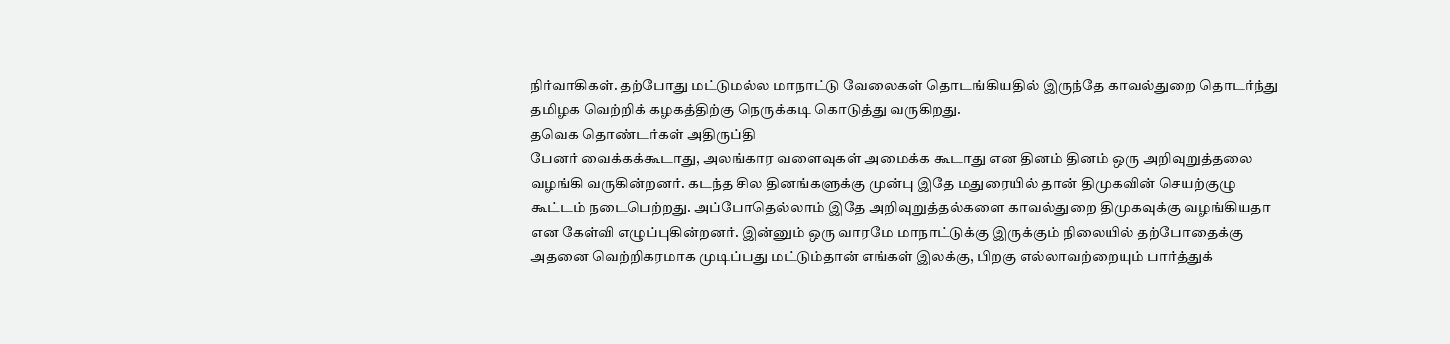நிர்வாகிகள். தற்போது மட்டுமல்ல மாநாட்டு வேலைகள் தொடங்கியதில் இருந்தே காவல்துறை தொடர்ந்து தமிழக வெற்றிக் கழகத்திற்கு நெருக்கடி கொடுத்து வருகிறது.
தவெக தொண்டர்கள் அதிருப்தி
பேனர் வைக்கக்கூடாது, அலங்கார வளைவுகள் அமைக்க கூடாது என தினம் தினம் ஒரு அறிவுறுத்தலை வழங்கி வருகின்றனர். கடந்த சில தினங்களுக்கு முன்பு இதே மதுரையில் தான் திமுகவின் செயற்குழு கூட்டம் நடைபெற்றது. அப்போதெல்லாம் இதே அறிவுறுத்தல்களை காவல்துறை திமுகவுக்கு வழங்கியதா என கேள்வி எழுப்புகின்றனர். இன்னும் ஒரு வாரமே மாநாட்டுக்கு இருக்கும் நிலையில் தற்போதைக்கு அதனை வெற்றிகரமாக முடிப்பது மட்டும்தான் எங்கள் இலக்கு, பிறகு எல்லாவற்றையும் பார்த்துக்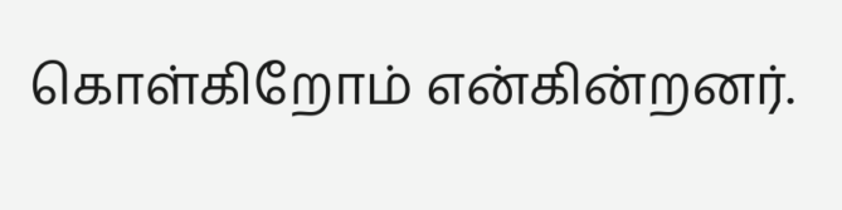கொள்கிறோம் என்கின்றனர்.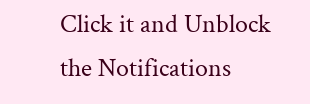Click it and Unblock the Notifications